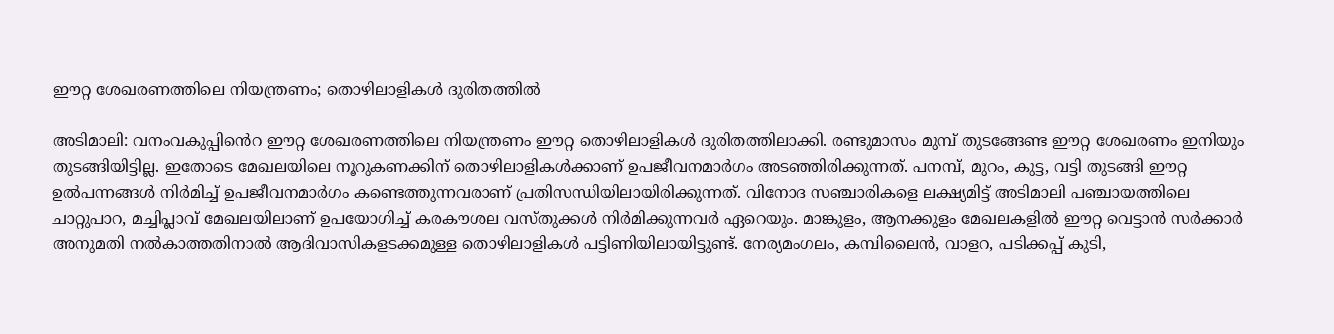ഈറ്റ ശേഖരണത്തിലെ നിയന്ത്രണം; തൊഴിലാളികൾ ദുരിതത്തിൽ

അടിമാലി: വനംവകുപ്പിൻെറ ഈറ്റ ശേഖരണത്തിലെ നിയന്ത്രണം ഈറ്റ തൊഴിലാളികൾ ദുരിതത്തിലാക്കി. രണ്ടുമാസം മുമ്പ് തുടങ്ങേണ്ട ഈറ്റ ശേഖരണം ഇനിയും തുടങ്ങിയിട്ടില്ല. ഇതോടെ മേഖലയിലെ നൂറുകണക്കിന് തൊഴിലാളികൾക്കാണ് ഉപജീവനമാർഗം അടഞ്ഞിരിക്കുന്നത്. പനമ്പ്, മുറം, കുട്ട, വട്ടി തുടങ്ങി ഈറ്റ ഉൽപന്നങ്ങൾ നിർമിച്ച് ഉപജീവനമാർഗം കണ്ടെത്തുന്നവരാണ് പ്രതിസന്ധിയിലായിരിക്കുന്നത്. വിനോദ സഞ്ചാരികളെ ലക്ഷ്യമിട്ട് അടിമാലി പഞ്ചായത്തിലെ ചാറ്റുപാറ, മച്ചിപ്ലാവ് മേഖലയിലാണ് ഉപയോഗിച്ച് കരകൗശല വസ്തുക്കൾ നിർമിക്കുന്നവർ ഏറെയും. മാങ്കുളം, ആനക്കുളം മേഖലകളിൽ ഈറ്റ വെട്ടാൻ സർക്കാർ അനുമതി നൽകാത്തതിനാൽ ആദിവാസികളടക്കമുള്ള തൊഴിലാളികൾ പട്ടിണിയിലായിട്ടുണ്ട്. നേര്യമംഗലം, കമ്പിലൈൻ, വാളറ, പടിക്കപ്പ് കുടി,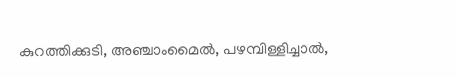കുറത്തിക്കുടി, അഞ്ചാംമൈൽ, പഴമ്പിള്ളിച്ചാൽ,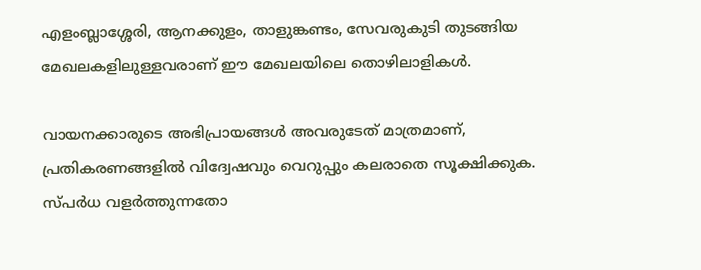എളംബ്ലാശ്ശേരി, ആനക്കുളം, താളുങ്കണ്ടം, സേവരുകുടി തുടങ്ങിയ മേഖലകളിലുള്ളവരാണ് ഈ മേഖലയിലെ തൊഴിലാളികൾ.

വായനക്കാരുടെ അഭിപ്രായങ്ങള്‍ അവരുടേത് മാത്രമാണ്, പ്രതികരണങ്ങളിൽ വിദ്വേഷവും വെറുപ്പും കലരാതെ സൂക്ഷിക്കുക. സ്പർധ വളർത്തുന്നതോ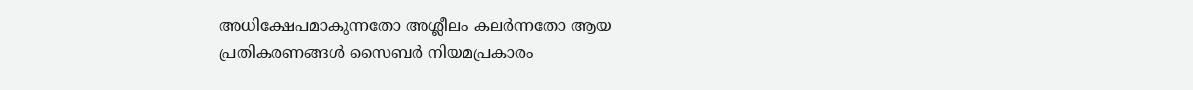അധിക്ഷേപമാകുന്നതോ അശ്ലീലം കലർന്നതോ ആയ പ്രതികരണങ്ങൾ സൈബർ നിയമപ്രകാരം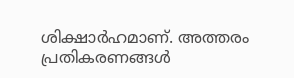ശിക്ഷാർഹമാണ്. അത്തരം പ്രതികരണങ്ങൾ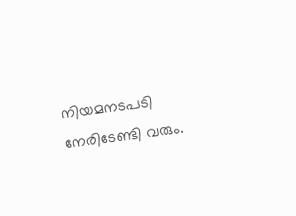നിയമനടപടി നേരിടേണ്ടി വരും.